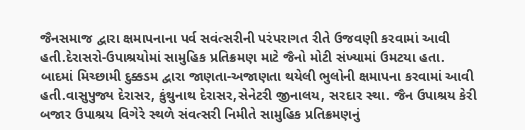જૈનસમાજ દ્વારા ક્ષમાપનાના પર્વ સવંત્સરીની પરંપરાગત રીતે ઉજવણી કરવામાં આવી હતી.દેરાસરો-ઉપાશ્રયોમાં સામુહિક પ્રતિક્રમણ માટે જૈનો મોટી સંખ્યામાં ઉમટયા હતા. બાદમાં મિચ્છામી દુક્કડમ દ્વારા જાણતા-અજાણતા થયેલી ભુલોની ક્ષમાપના કરવામાં આવી હતી.વાસુપુજ્ય દેરાસર, કુંથુનાથ દેરાસર,સેનેટરી જીનાલય, સરદાર સ્થા. જૈન ઉપાશ્રય કેરી બજાર ઉપાશ્રય વિગેરે સ્થળે સંવત્સરી નિમીતે સામુહિક પ્રતિક્રમણનું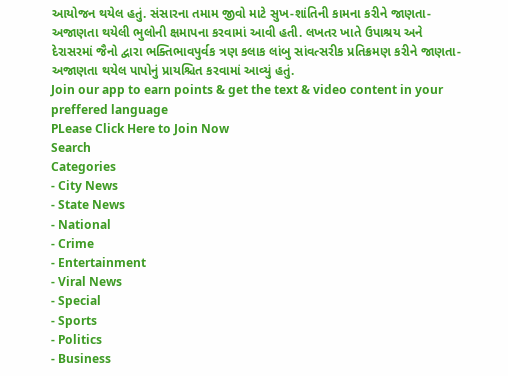આયોજન થયેલ હતું. સંસારના તમામ જીવો માટે સુખ-શાંતિની કામના કરીને જાણતા-અજાણતા થયેલી ભુલોની ક્ષમાપના કરવામાં આવી હતી. લખતર ખાતે ઉપાશ્રય અને દેરાસરમાં જૈનો દ્વારા ભક્તિભાવપુર્વક ત્રણ કલાક લાંબુ સાંવત્સરીક પ્રતિક્રમણ કરીને જાણતા-અજાણતા થયેલ પાપોનું પ્રાયશ્ચિત કરવામાં આવ્યું હતું.
Join our app to earn points & get the text & video content in your preffered language
PLease Click Here to Join Now
Search
Categories
- City News
- State News
- National
- Crime
- Entertainment
- Viral News
- Special
- Sports
- Politics
- Business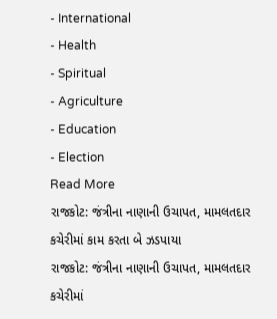- International
- Health
- Spiritual
- Agriculture
- Education
- Election
Read More
રાજકોટ: જંત્રીના નાણાની ઉચાપત, મામલતદાર કચેરીમાં કામ કરતા બે ઝડપાયા
રાજકોટ: જંત્રીના નાણાની ઉચાપત, મામલતદાર કચેરીમાં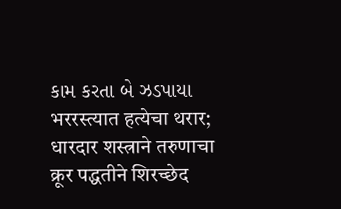કામ કરતા બે ઝડપાયા
भररस्त्यात हत्येचा थरार; धारदार शस्त्राने तरुणाचा क्रूर पद्धतीने शिरच्छेद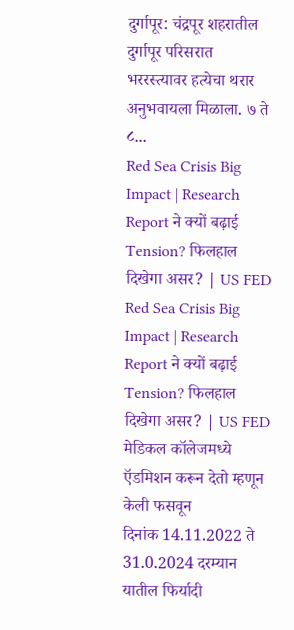दुर्गापूर: चंद्रपूर शहरातील दुर्गापूर परिसरात भररस्त्यावर हत्येचा थरार अनुभवायला मिळाला. ७ ते ८...
Red Sea Crisis Big Impact | Research Report ने क्यों बढ़ाई Tension? फिलहाल दिखेगा असर? | US FED
Red Sea Crisis Big Impact | Research Report ने क्यों बढ़ाई Tension? फिलहाल दिखेगा असर? | US FED
मेडिकल कॉलेजमध्ये ऍडमिशन करून देतो म्हणून केली फसवून
दिनांक 14.11.2022 ते 31.0.2024 दरम्यान यातील फिर्यादी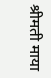श्रीमती माया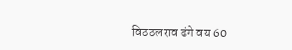विठठलराव ढंगे वय 60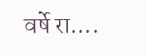वर्षे रा....